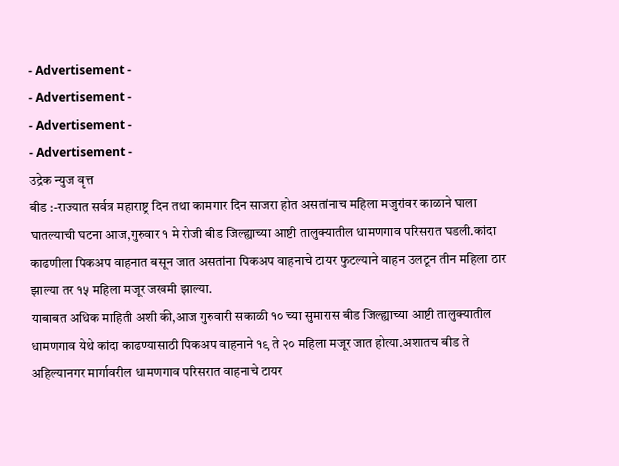- Advertisement -
- Advertisement -
- Advertisement -
- Advertisement -
उद्रेक न्युज वृत्त
बीड :-राज्यात सर्वत्र महाराष्ट्र दिन तथा कामगार दिन साजरा होत असतांनाच महिला मजुरांवर काळाने घाला घातल्याची घटना आज,गुरुवार १ मे रोजी बीड जिल्ह्याच्या आष्टी तालुक्यातील धामणगाव परिसरात घडली.कांदा काढणीला पिकअप वाहनात बसून जात असतांना पिकअप वाहनाचे टायर फुटल्याने वाहन उलटून तीन महिला ठार झाल्या तर १५ महिला मजूर जखमी झाल्या.
याबाबत अधिक माहिती अशी की,आज गुरुवारी सकाळी १० च्या सुमारास बीड जिल्ह्याच्या आष्टी तालुक्यातील धामणगाव येथे कांदा काढण्यासाठी पिकअप वाहनाने १९ ते २० महिला मजूर जात होत्या.अशातच बीड ते अहिल्यानगर मार्गावरील धामणगाव परिसरात वाहनाचे टायर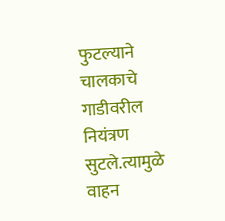फुटल्याने चालकाचे गाडीवरील नियंत्रण सुटले.त्यामुळे वाहन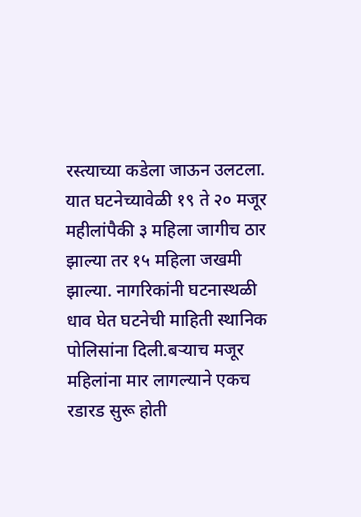रस्त्याच्या कडेला जाऊन उलटला. यात घटनेच्यावेळी १९ ते २० मजूर महीलांपैकी ३ महिला जागीच ठार झाल्या तर १५ महिला जखमी झाल्या. नागरिकांनी घटनास्थळी धाव घेत घटनेची माहिती स्थानिक पोलिसांना दिली.बऱ्याच मजूर महिलांना मार लागल्याने एकच रडारड सुरू होती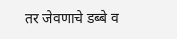तर जेवणाचे डब्बे व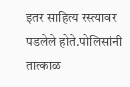इतर साहित्य रस्त्यावर पडलेले होते.पोलिसांनी तात्काळ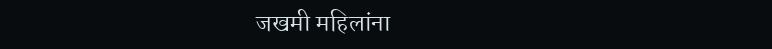जखमी महिलांना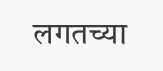लगतच्या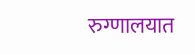रुग्णालयात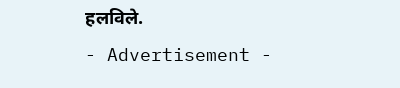हलविले.
- Advertisement -